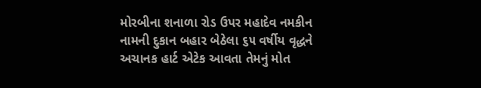મોરબીના શનાળા રોડ ઉપર મહાદેવ નમકીન નામની દુકાન બહાર બેઠેલા ૬૫ વર્ષીય વૃદ્ધને અચાનક હાર્ટ એટેક આવતા તેમનું મોત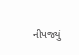નીપજ્યું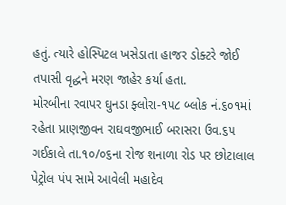હતું. ત્યારે હોસ્પિટલ ખસેડાતા હાજર ડોક્ટરે જોઈ તપાસી વૃદ્ધને મરણ જાહેર કર્યા હતા.
મોરબીના રવાપર ઘુનડા ફ્લોરા-૧૫૮ બ્લોક નં.૬૦૧માં રહેતા પ્રાણજીવન રાઘવજીભાઈ બરાસરા ઉવ.૬૫ ગઈકાલે તા.૧૦/૦૬ના રોજ શનાળા રોડ પર છોટાલાલ પેટ્રોલ પંપ સામે આવેલી મહાદેવ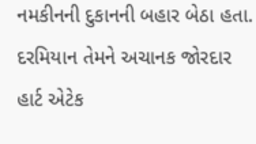નમકીનની દુકાનની બહાર બેઠા હતા. દરમિયાન તેમને અચાનક જોરદાર હાર્ટ એટેક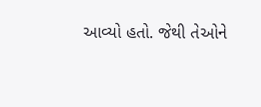આવ્યો હતો. જેથી તેઓને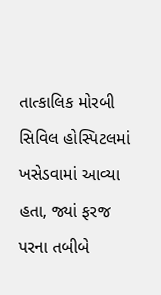તાત્કાલિક મોરબી સિવિલ હોસ્પિટલમાં ખસેડવામાં આવ્યા હતા, જ્યાં ફરજ પરના તબીબે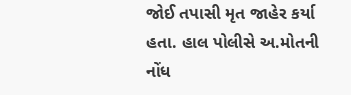જોઈ તપાસી મૃત જાહેર કર્યા હતા. હાલ પોલીસે અ.મોતની નોંધ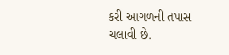કરી આગળની તપાસ ચલાવી છે.